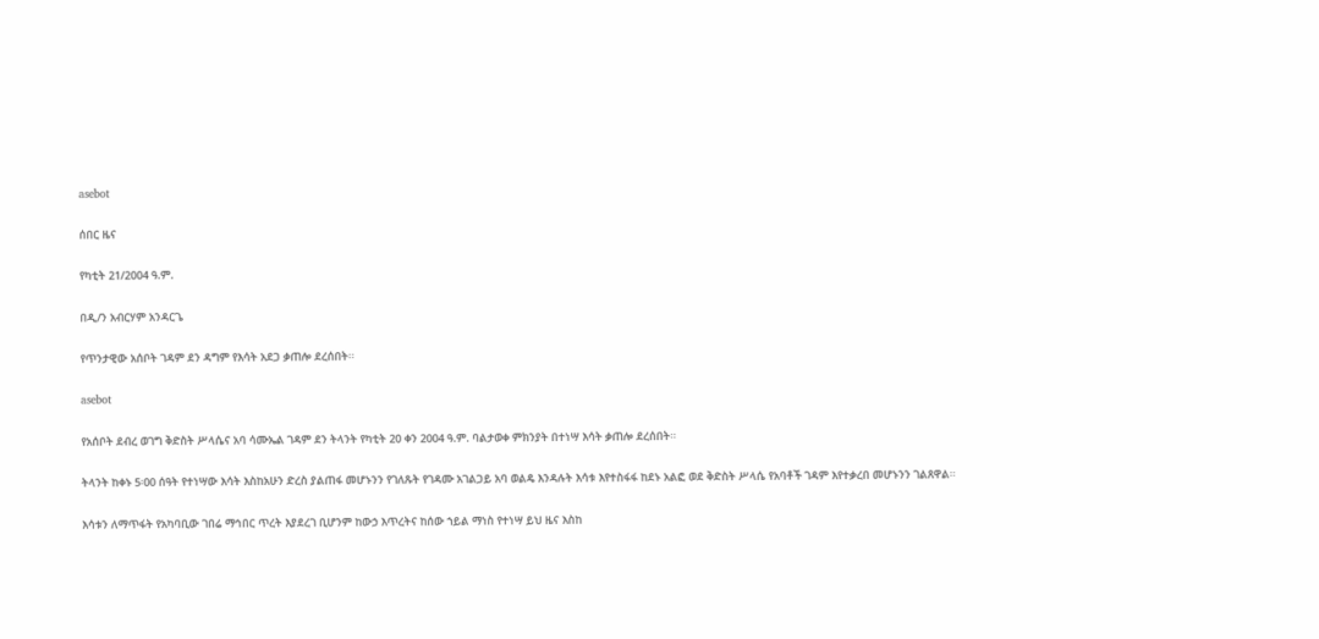asebot

ሰበር ዜና

የካቲት 21/2004 ዓ.ም.

በዲ/ን አብርሃም አንዳርጌ

የጥንታዊው አሰቦት ገዳም ደን ዳግም የእሳት አደጋ ቃጠሎ ደረሰበት፡፡

asebot

የአሰቦት ደብረ ወገግ ቅድስት ሥላሴና አባ ሳሙኤል ገዳም ደን ትላንት የካቲት 20 ቀን 2004 ዓ.ም. ባልታወቀ ምክንያት በተነሣ እሳት ቃጠሎ ደረሰበት፡፡

ትላንት ከቀኑ 5፡00 ሰዓት የተነሣው እሳት እስከአሁን ድረስ ያልጠፋ መሆኑንን የገለጹት የገዳሙ አገልጋይ አባ ወልዴ እንዳሉት እሳቱ እየተስፋፋ ከደኑ አልፎ ወደ ቅድስት ሥላሴ የአባቶች ገዳም እየተቃረበ መሆኑንን ገልጸዋል፡፡

እሳቱን ለማጥፋት የአካባቢው ገበሬ ማኅበር ጥረት እያደረገ ቢሆንም ከውኃ እጥረትና ከሰው ኀይል ማነስ የተነሣ ይህ ዜና እስከ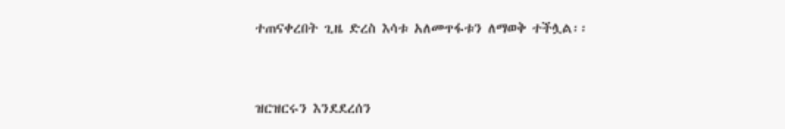ተጠናቀረበት ጊዜ ድረስ እሳቱ አለመጥፋቱን ለማወቅ ተችሏል፡፡



ዝርዝርሩን እንደደረሰን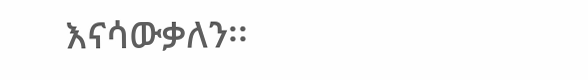እናሳውቃለን፡፡